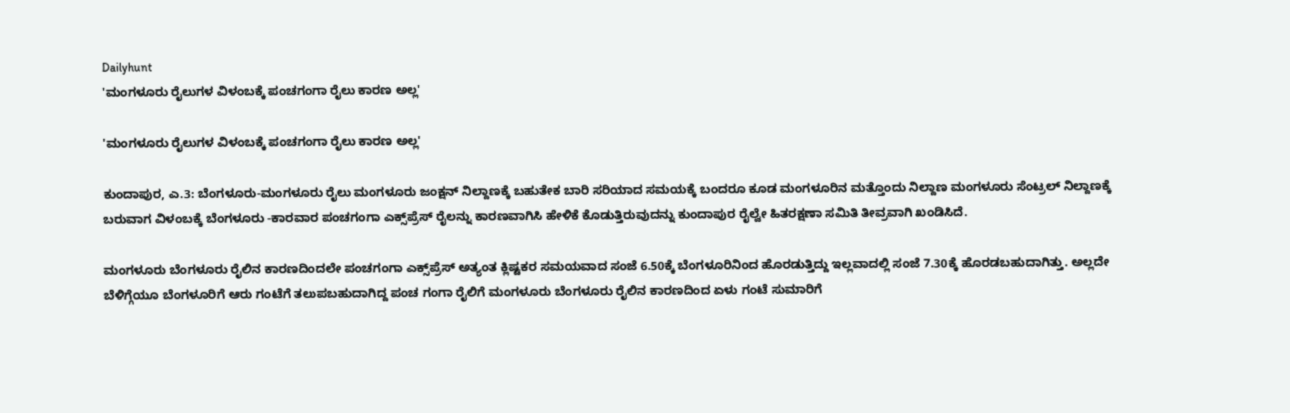Dailyhunt
'ಮಂಗಳೂರು ರೈಲುಗಳ ವಿಳಂಬಕ್ಕೆ ಪಂಚಗಂಗಾ ರೈಲು ಕಾರಣ ಅಲ್ಲ'

'ಮಂಗಳೂರು ರೈಲುಗಳ ವಿಳಂಬಕ್ಕೆ ಪಂಚಗಂಗಾ ರೈಲು ಕಾರಣ ಅಲ್ಲ'

ಕುಂದಾಪುರ, ಎ.3: ಬೆಂಗಳೂರು-ಮಂಗಳೂರು ರೈಲು ಮಂಗಳೂರು ಜಂಕ್ಷನ್ ನಿಲ್ದಾಣಕ್ಕೆ ಬಹುತೇಕ ಬಾರಿ ಸರಿಯಾದ ಸಮಯಕ್ಕೆ ಬಂದರೂ ಕೂಡ ಮಂಗಳೂರಿನ ಮತ್ತೊಂದು ನಿಲ್ದಾಣ ಮಂಗಳೂರು ಸೆಂಟ್ರಲ್ ನಿಲ್ದಾಣಕ್ಕೆ ಬರುವಾಗ ವಿಳಂಬಕ್ಕೆ ಬೆಂಗಳೂರು -ಕಾರವಾರ ಪಂಚಗಂಗಾ ಎಕ್ಸ್‌ಪ್ರೆಸ್ ರೈಲನ್ನು ಕಾರಣವಾಗಿಸಿ ಹೇಳಿಕೆ ಕೊಡುತ್ತಿರುವುದನ್ನು ಕುಂದಾಪುರ ರೈಲ್ವೇ ಹಿತರಕ್ಷಣಾ ಸಮಿತಿ ತೀವ್ರವಾಗಿ ಖಂಡಿಸಿದೆ.

ಮಂಗಳೂರು ಬೆಂಗಳೂರು ರೈಲಿನ ಕಾರಣದಿಂದಲೇ ಪಂಚಗಂಗಾ ಎಕ್ಸ್‌ಪ್ರೆಸ್ ಅತ್ಯಂತ ಕ್ಲಿಷ್ಟಕರ ಸಮಯವಾದ ಸಂಜೆ 6.50ಕ್ಕೆ ಬೆಂಗಳೂರಿನಿಂದ ಹೊರಡುತ್ತಿದ್ದು ಇಲ್ಲವಾದಲ್ಲಿ ಸಂಜೆ 7.30ಕ್ಕೆ ಹೊರಡಬಹುದಾಗಿತ್ತು. ಅಲ್ಲದೇ ಬೆಳಿಗ್ಗೆಯೂ ಬೆಂಗಳೂರಿಗೆ ಆರು ಗಂಟೆಗೆ ತಲುಪಬಹುದಾಗಿದ್ದ ಪಂಚ ಗಂಗಾ ರೈಲಿಗೆ ಮಂಗಳೂರು ಬೆಂಗಳೂರು ರೈಲಿನ ಕಾರಣದಿಂದ ಏಳು ಗಂಟೆ ಸುಮಾರಿಗೆ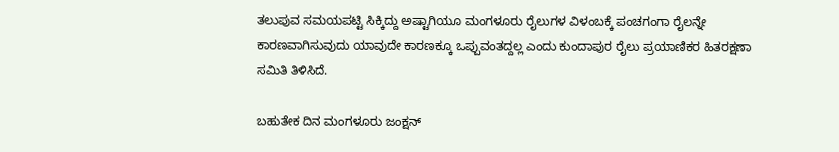ತಲುಪುವ ಸಮಯಪಟ್ಟಿ ಸಿಕ್ಕಿದ್ದು ಅಷ್ಟಾಗಿಯೂ ಮಂಗಳೂರು ರೈಲುಗಳ ವಿಳಂಬಕ್ಕೆ ಪಂಚಗಂಗಾ ರೈಲನ್ನೇ ಕಾರಣವಾಗಿಸುವುದು ಯಾವುದೇ ಕಾರಣಕ್ಕೂ ಒಪ್ಪುವಂತದ್ದಲ್ಲ ಎಂದು ಕುಂದಾಪುರ ರೈಲು ಪ್ರಯಾಣಿಕರ ಹಿತರಕ್ಷಣಾ ಸಮಿತಿ ತಿಳಿಸಿದೆ.

ಬಹುತೇಕ ದಿನ ಮಂಗಳೂರು ಜಂಕ್ಷನ್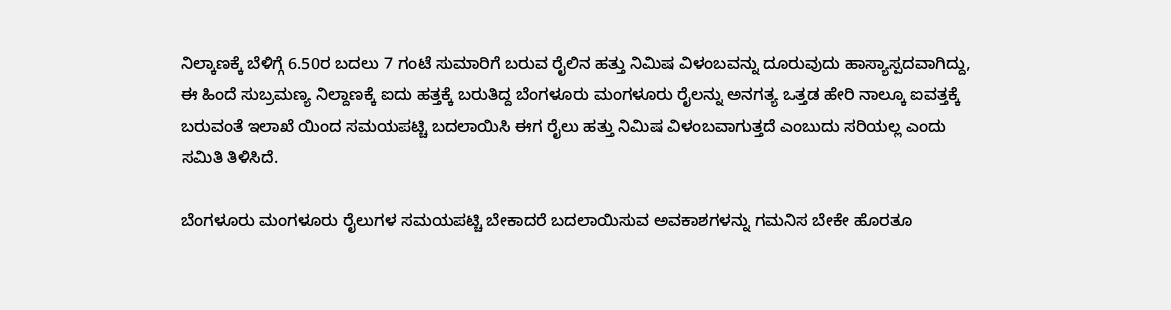ನಿಲ್ಕಾಣಕ್ಕೆ ಬೆಳಿಗ್ಗೆ 6.50ರ ಬದಲು 7 ಗಂಟೆ ಸುಮಾರಿಗೆ ಬರುವ ರೈಲಿನ ಹತ್ತು ನಿಮಿಷ ವಿಳಂಬವನ್ನು ದೂರುವುದು ಹಾಸ್ಯಾಸ್ಪದವಾಗಿದ್ದು, ಈ ಹಿಂದೆ ಸುಬ್ರಮಣ್ಯ ನಿಲ್ದಾಣಕ್ಕೆ ಐದು ಹತ್ತಕ್ಕೆ ಬರುತಿದ್ದ ಬೆಂಗಳೂರು ಮಂಗಳೂರು ರೈಲನ್ನು ಅನಗತ್ಯ ಒತ್ತಡ ಹೇರಿ ನಾಲ್ಕೂ ಐವತ್ತಕ್ಕೆ ಬರುವಂತೆ ಇಲಾಖೆ ಯಿಂದ ಸಮಯಪಟ್ಚಿ ಬದಲಾಯಿಸಿ ಈಗ ರೈಲು ಹತ್ತು ನಿಮಿಷ ವಿಳಂಬವಾಗುತ್ತದೆ ಎಂಬುದು ಸರಿಯಲ್ಲ ಎಂದು ಸಮಿತಿ ತಿಳಿಸಿದೆ.

ಬೆಂಗಳೂರು ಮಂಗಳೂರು ರೈಲುಗಳ ಸಮಯಪಟ್ಚಿ ಬೇಕಾದರೆ ಬದಲಾಯಿಸುವ ಅವಕಾಶಗಳನ್ನು ಗಮನಿಸ ಬೇಕೇ ಹೊರತೂ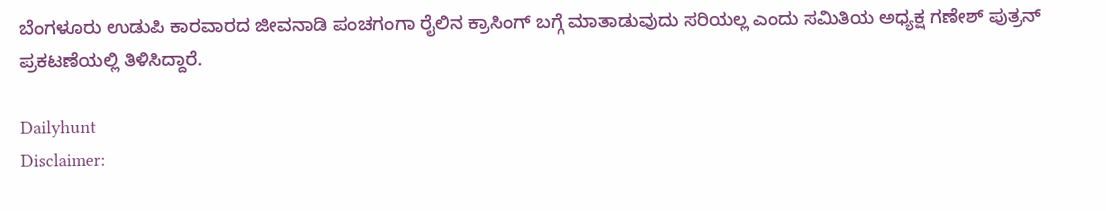ಬೆಂಗಳೂರು ಉಡುಪಿ ಕಾರವಾರದ ಜೀವನಾಡಿ ಪಂಚಗಂಗಾ ರೈಲಿನ ಕ್ರಾಸಿಂಗ್ ಬಗ್ಗೆ ಮಾತಾಡುವುದು ಸರಿಯಲ್ಲ ಎಂದು ಸಮಿತಿಯ ಅಧ್ಯಕ್ಷ ಗಣೇಶ್ ಪುತ್ರನ್ ಪ್ರಕಟಣೆಯಲ್ಲಿ ತಿಳಿಸಿದ್ದಾರೆ.

Dailyhunt
Disclaimer: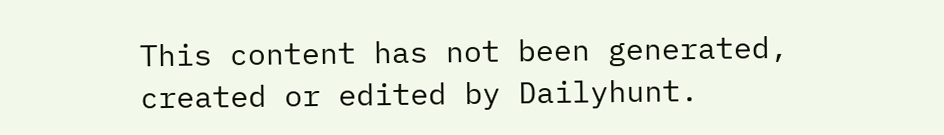This content has not been generated, created or edited by Dailyhunt.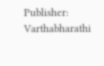Publisher: Varthabharathi